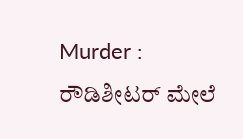Murder : ರೌಡಿಶೀಟರ್ ಮೇಲೆ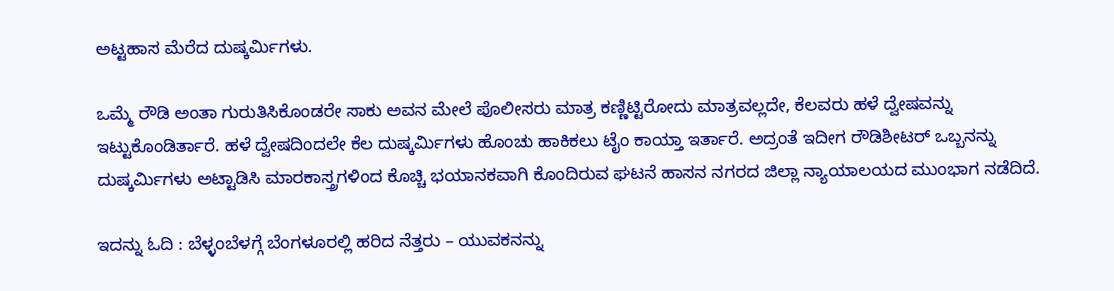ಅಟ್ಟಹಾಸ ಮೆರೆದ ದುಷ್ಕರ್ಮಿಗಳು.

ಒಮ್ಮೆ ರೌಡಿ ಅಂತಾ ಗುರುತಿಸಿಕೊಂಡರೇ ಸಾಕು ಅವನ ಮೇಲೆ ಪೊಲೀಸರು ಮಾತ್ರ ಕಣ್ಣಿಟ್ಟಿರೋದು ಮಾತ್ರವಲ್ಲದೇ, ಕೆಲವರು ಹಳೆ ದ್ವೇಷವನ್ನು ಇಟ್ಟುಕೊಂಡಿರ್ತಾರೆ. ಹಳೆ ದ್ವೇಷದಿಂದಲೇ ಕೆಲ ದುಷ್ಕರ್ಮಿಗಳು ಹೊಂಚು ಹಾಕಿಕಲು ಟೈಂ ಕಾಯ್ತಾ ಇರ್ತಾರೆ. ಅದ್ರಂತೆ ಇದೀಗ ರೌಡಿಶೀಟರ್ ಒಬ್ಬನನ್ನು ದುಷ್ಕರ್ಮಿಗಳು ಅಟ್ಟಾಡಿಸಿ ಮಾರಕಾಸ್ತ್ರಗಳಿಂದ ಕೊಚ್ಚಿ ಭಯಾನಕವಾಗಿ ಕೊಂದಿರುವ ಘಟನೆ ಹಾಸನ ನಗರದ ಜಿಲ್ಲಾ ನ್ಯಾಯಾಲಯದ ಮುಂಭಾಗ ನಡೆದಿದೆ.

ಇದನ್ನು ಓದಿ : ಬೆಳ್ಳಂಬೆಳಗ್ಗೆ ಬೆಂಗಳೂರಲ್ಲಿ ಹರಿದ ನೆತ್ತರು – ಯುವಕನನ್ನು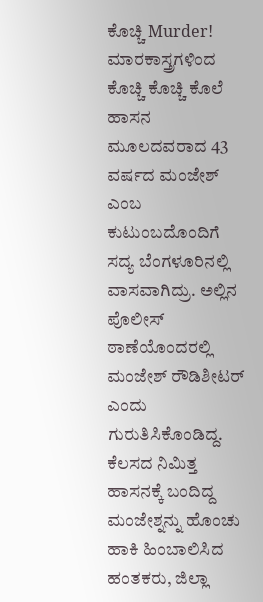ಕೊಚ್ಚಿ Murder!
ಮಾರಕಾಸ್ತ್ರಗಳಿಂದ ಕೊಚ್ಚಿ ಕೊಚ್ಚಿ ಕೊಲೆ
ಹಾಸನ ಮೂಲದವರಾದ 43 ವರ್ಷದ ಮಂಜೇಶ್ ಎಂಬ ಕುಟುಂಬದೊಂದಿಗೆ ಸದ್ಯ ಬೆಂಗಳೂರಿನಲ್ಲಿ ವಾಸವಾಗಿದ್ರು. ಅಲ್ಲಿನ ಪೊಲೀಸ್ ಠಾಣೆಯೊಂದರಲ್ಲಿ ಮಂಜೇಶ್ ರೌಡಿಶೀಟರ್ ಎಂದು ಗುರುತಿಸಿಕೊಂಡಿದ್ದ. ಕೆಲಸದ ನಿಮಿತ್ತ ಹಾಸನಕ್ಕೆ ಬಂದಿದ್ದ ಮಂಜೇಶ್ನನ್ನು ಹೊಂಚು ಹಾಕಿ ಹಿಂಬಾಲಿಸಿದ ಹಂತಕರು, ಜಿಲ್ಲಾ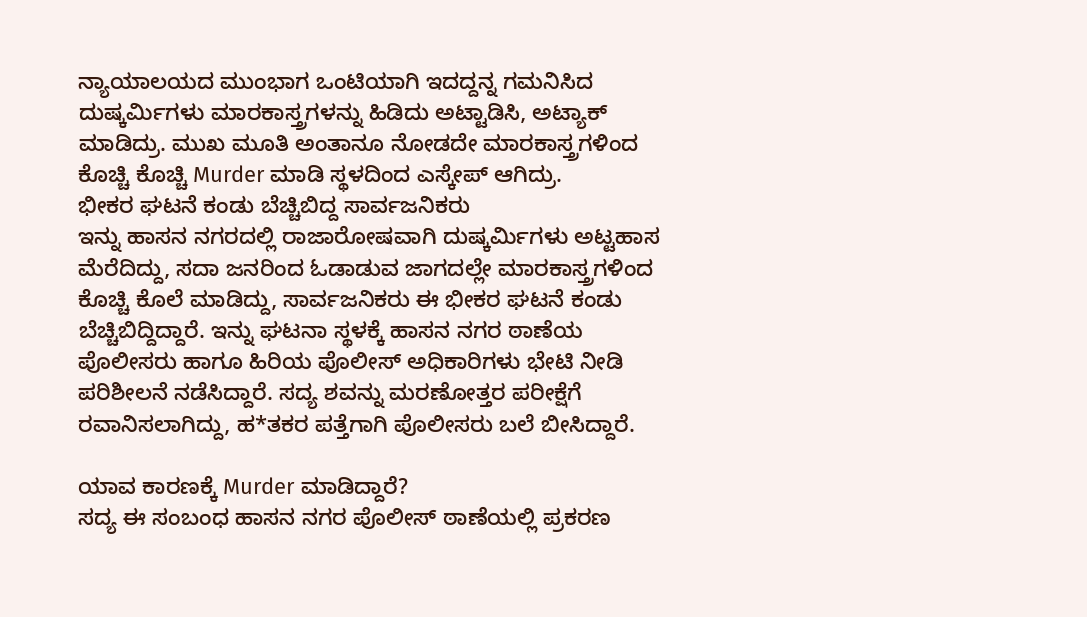ನ್ಯಾಯಾಲಯದ ಮುಂಭಾಗ ಒಂಟಿಯಾಗಿ ಇದದ್ದನ್ನ ಗಮನಿಸಿದ ದುಷ್ಕರ್ಮಿಗಳು ಮಾರಕಾಸ್ತ್ರಗಳನ್ನು ಹಿಡಿದು ಅಟ್ಟಾಡಿಸಿ, ಅಟ್ಯಾಕ್ ಮಾಡಿದ್ರು. ಮುಖ ಮೂತಿ ಅಂತಾನೂ ನೋಡದೇ ಮಾರಕಾಸ್ತ್ರಗಳಿಂದ ಕೊಚ್ಚಿ ಕೊಚ್ಚಿ Murder ಮಾಡಿ ಸ್ಥಳದಿಂದ ಎಸ್ಕೇಪ್ ಆಗಿದ್ರು.
ಭೀಕರ ಘಟನೆ ಕಂಡು ಬೆಚ್ಚಿಬಿದ್ದ ಸಾರ್ವಜನಿಕರು
ಇನ್ನು ಹಾಸನ ನಗರದಲ್ಲಿ ರಾಜಾರೋಷವಾಗಿ ದುಷ್ಕರ್ಮಿಗಳು ಅಟ್ಟಹಾಸ ಮೆರೆದಿದ್ದು, ಸದಾ ಜನರಿಂದ ಓಡಾಡುವ ಜಾಗದಲ್ಲೇ ಮಾರಕಾಸ್ತ್ರಗಳಿಂದ ಕೊಚ್ಚಿ ಕೊಲೆ ಮಾಡಿದ್ದು, ಸಾರ್ವಜನಿಕರು ಈ ಭೀಕರ ಘಟನೆ ಕಂಡು ಬೆಚ್ಚಿಬಿದ್ದಿದ್ದಾರೆ. ಇನ್ನು ಘಟನಾ ಸ್ಥಳಕ್ಕೆ ಹಾಸನ ನಗರ ಠಾಣೆಯ ಪೊಲೀಸರು ಹಾಗೂ ಹಿರಿಯ ಪೊಲೀಸ್ ಅಧಿಕಾರಿಗಳು ಭೇಟಿ ನೀಡಿ ಪರಿಶೀಲನೆ ನಡೆಸಿದ್ದಾರೆ. ಸದ್ಯ ಶವನ್ನು ಮರಣೋತ್ತರ ಪರೀಕ್ಷೆಗೆ ರವಾನಿಸಲಾಗಿದ್ದು, ಹ*ತಕರ ಪತ್ತೆಗಾಗಿ ಪೊಲೀಸರು ಬಲೆ ಬೀಸಿದ್ದಾರೆ.

ಯಾವ ಕಾರಣಕ್ಕೆ Murder ಮಾಡಿದ್ದಾರೆ?
ಸದ್ಯ ಈ ಸಂಬಂಧ ಹಾಸನ ನಗರ ಪೊಲೀಸ್ ಠಾಣೆಯಲ್ಲಿ ಪ್ರಕರಣ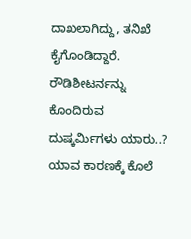ದಾಖಲಾಗಿದ್ದು, ತನಿಖೆ ಕೈಗೊಂಡಿದ್ದಾರೆ. ರೌಡಿಶೀಟರ್ನನ್ನು ಕೊಂದಿರುವ ದುಷ್ಕರ್ಮಿಗಳು ಯಾರು..? ಯಾವ ಕಾರಣಕ್ಕೆ ಕೊಲೆ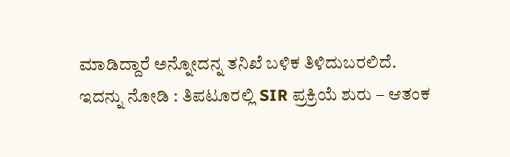ಮಾಡಿದ್ದಾರೆ ಅನ್ನೋದನ್ನ ತನಿಖೆ ಬಳಿಕ ತಿಳಿದುಬರಲಿದೆ.
ಇದನ್ನು ನೋಡಿ : ತಿಪಟೂರಲ್ಲಿ SIR ಪ್ರಕ್ರಿಯೆ ಶುರು – ಆತಂಕ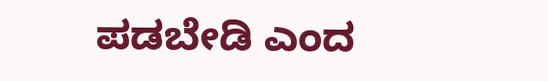ಪಡಬೇಡಿ ಎಂದ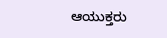ಆಯುಕ್ತರು